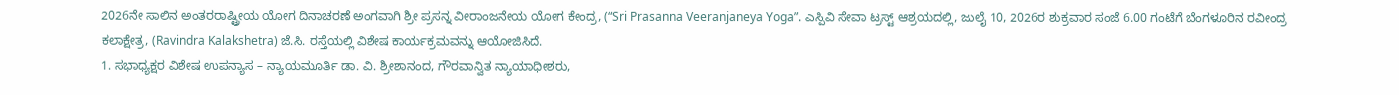2026ನೇ ಸಾಲಿನ ಅಂತರರಾಷ್ಟ್ರೀಯ ಯೋಗ ದಿನಾಚರಣೆ ಅಂಗವಾಗಿ ಶ್ರೀ ಪ್ರಸನ್ನ ವೀರಾಂಜನೇಯ ಯೋಗ ಕೇಂದ್ರ, (“Sri Prasanna Veeranjaneya Yoga”. ಎಸ್ಪಿವಿ ಸೇವಾ ಟ್ರಸ್ಟ್ ಆಶ್ರಯದಲ್ಲಿ, ಜುಲೈ 10, 2026ರ ಶುಕ್ರವಾರ ಸಂಜೆ 6.00 ಗಂಟೆಗೆ ಬೆಂಗಳೂರಿನ ರವೀಂದ್ರ ಕಲಾಕ್ಷೇತ್ರ, (Ravindra Kalakshetra) ಜೆ.ಸಿ. ರಸ್ತೆಯಲ್ಲಿ ವಿಶೇಷ ಕಾರ್ಯಕ್ರಮವನ್ನು ಆಯೋಜಿಸಿದೆ.
1. ಸಭಾಧ್ಯಕ್ಷರ ವಿಶೇಷ ಉಪನ್ಯಾಸ – ನ್ಯಾಯಮೂರ್ತಿ ಡಾ. ವಿ. ಶ್ರೀಶಾನಂದ, ಗೌರವಾನ್ವಿತ ನ್ಯಾಯಾಧೀಶರು,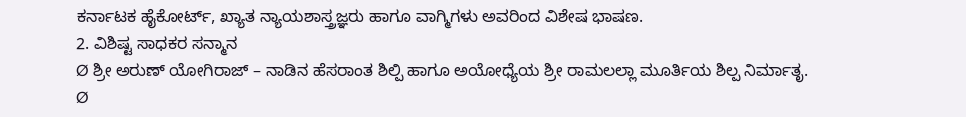ಕರ್ನಾಟಕ ಹೈಕೋರ್ಟ್, ಖ್ಯಾತ ನ್ಯಾಯಶಾಸ್ತ್ರಜ್ಞರು ಹಾಗೂ ವಾಗ್ಮಿಗಳು ಅವರಿಂದ ವಿಶೇಷ ಭಾಷಣ.
2. ವಿಶಿಷ್ಟ ಸಾಧಕರ ಸನ್ಮಾನ
Ø ಶ್ರೀ ಅರುಣ್ ಯೋಗಿರಾಜ್ – ನಾಡಿನ ಹೆಸರಾಂತ ಶಿಲ್ಪಿ ಹಾಗೂ ಅಯೋಧ್ಯೆಯ ಶ್ರೀ ರಾಮಲಲ್ಲಾ ಮೂರ್ತಿಯ ಶಿಲ್ಪ ನಿರ್ಮಾತೃ.
Ø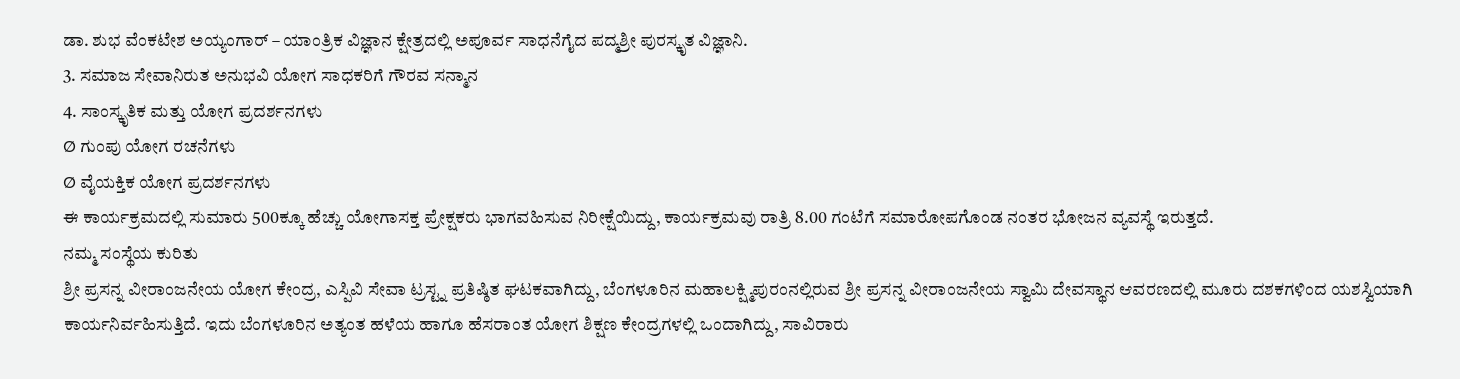ಡಾ. ಶುಭ ವೆಂಕಟೇಶ ಅಯ್ಯಂಗಾರ್ – ಯಾಂತ್ರಿಕ ವಿಜ್ಞಾನ ಕ್ಷೇತ್ರದಲ್ಲಿ ಅಪೂರ್ವ ಸಾಧನೆಗೈದ ಪದ್ಮಶ್ರೀ ಪುರಸ್ಕೃತ ವಿಜ್ಞಾನಿ.
3. ಸಮಾಜ ಸೇವಾನಿರುತ ಅನುಭವಿ ಯೋಗ ಸಾಧಕರಿಗೆ ಗೌರವ ಸನ್ಮಾನ
4. ಸಾಂಸ್ಕೃತಿಕ ಮತ್ತು ಯೋಗ ಪ್ರದರ್ಶನಗಳು
Ø ಗುಂಪು ಯೋಗ ರಚನೆಗಳು
Ø ವೈಯಕ್ತಿಕ ಯೋಗ ಪ್ರದರ್ಶನಗಳು
ಈ ಕಾರ್ಯಕ್ರಮದಲ್ಲಿ ಸುಮಾರು 500ಕ್ಕೂ ಹೆಚ್ಚು ಯೋಗಾಸಕ್ತ ಪ್ರೇಕ್ಷಕರು ಭಾಗವಹಿಸುವ ನಿರೀಕ್ಷೆಯಿದ್ದು, ಕಾರ್ಯಕ್ರಮವು ರಾತ್ರಿ 8.00 ಗಂಟೆಗೆ ಸಮಾರೋಪಗೊಂಡ ನಂತರ ಭೋಜನ ವ್ಯವಸ್ಥೆ ಇರುತ್ತದೆ.
ನಮ್ಮ ಸಂಸ್ಥೆಯ ಕುರಿತು
ಶ್ರೀ ಪ್ರಸನ್ನ ವೀರಾಂಜನೇಯ ಯೋಗ ಕೇಂದ್ರ, ಎಸ್ಪಿವಿ ಸೇವಾ ಟ್ರಸ್ಟ್ನ ಪ್ರತಿಷ್ಠಿತ ಘಟಕವಾಗಿದ್ದು, ಬೆಂಗಳೂರಿನ ಮಹಾಲಕ್ಷ್ಮಿಪುರಂನಲ್ಲಿರುವ ಶ್ರೀ ಪ್ರಸನ್ನ ವೀರಾಂಜನೇಯ ಸ್ವಾಮಿ ದೇವಸ್ಥಾನ ಆವರಣದಲ್ಲಿ ಮೂರು ದಶಕಗಳಿಂದ ಯಶಸ್ವಿಯಾಗಿ ಕಾರ್ಯನಿರ್ವಹಿಸುತ್ತಿದೆ. ಇದು ಬೆಂಗಳೂರಿನ ಅತ್ಯಂತ ಹಳೆಯ ಹಾಗೂ ಹೆಸರಾಂತ ಯೋಗ ಶಿಕ್ಷಣ ಕೇಂದ್ರಗಳಲ್ಲಿ ಒಂದಾಗಿದ್ದು, ಸಾವಿರಾರು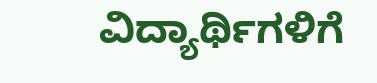ವಿದ್ಯಾರ್ಥಿಗಳಿಗೆ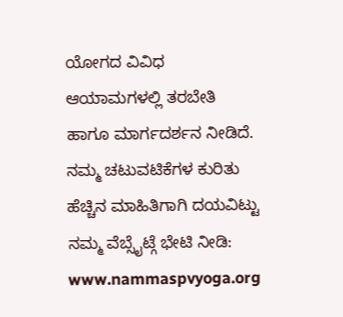ಯೋಗದ ವಿವಿಧ ಆಯಾಮಗಳಲ್ಲಿ ತರಬೇತಿ ಹಾಗೂ ಮಾರ್ಗದರ್ಶನ ನೀಡಿದೆ. ನಮ್ಮ ಚಟುವಟಿಕೆಗಳ ಕುರಿತು ಹೆಚ್ಚಿನ ಮಾಹಿತಿಗಾಗಿ ದಯವಿಟ್ಟು ನಮ್ಮ ವೆಬ್ಸೈಟ್ಗೆ ಭೇಟಿ ನೀಡಿ: www.nammaspvyoga.org